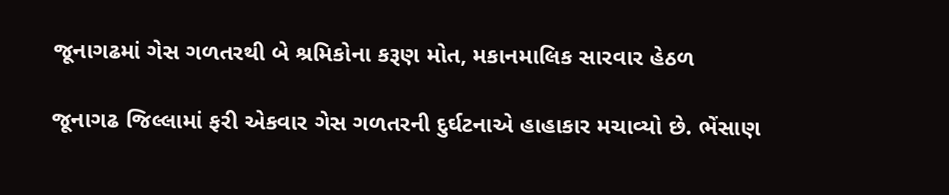જૂનાગઢમાં ગેસ ગળતરથી બે શ્રમિકોના કરૂણ મોત, મકાનમાલિક સારવાર હેઠળ

જૂનાગઢ જિલ્લામાં ફરી એકવાર ગેસ ગળતરની દુર્ઘટનાએ હાહાકાર મચાવ્યો છે. ભેંસાણ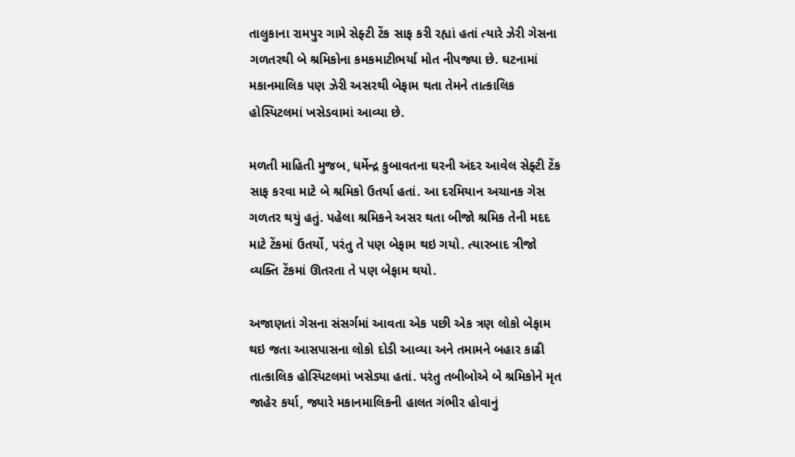તાલુકાના રામપુર ગામે સેફ્ટી ટેંક સાફ કરી રહ્યાં હતાં ત્યારે ઝેરી ગેસના ગળતરથી બે શ્રમિકોના કમકમાટીભર્યા મોત નીપજ્યા છે. ઘટનામાં મકાનમાલિક પણ ઝેરી અસરથી બેફામ થતા તેમને તાત્કાલિક હોસ્પિટલમાં ખસેડવામાં આવ્યા છે.

મળતી માહિતી મુજબ, ધર્મેન્દ્ર કુબાવતના ઘરની અંદર આવેલ સેફ્ટી ટેંક સાફ કરવા માટે બે શ્રમિકો ઉતર્યા હતાં. આ દરમિયાન અચાનક ગેસ ગળતર થયું હતું. પહેલા શ્રમિકને અસર થતા બીજો શ્રમિક તેની મદદ માટે ટેંકમાં ઉતર્યો, પરંતુ તે પણ બેફામ થઇ ગયો. ત્યારબાદ ત્રીજો વ્યક્તિ ટેંકમાં ઊતરતા તે પણ બેફામ થયો.

અજાણતાં ગેસના સંસર્ગમાં આવતા એક પછી એક ત્રણ લોકો બેફામ થઇ જતા આસપાસના લોકો દોડી આવ્યા અને તમામને બહાર કાઢી તાત્કાલિક હોસ્પિટલમાં ખસેડ્યા હતાં. પરંતુ તબીબોએ બે શ્રમિકોને મૃત જાહેર કર્યા, જ્યારે મકાનમાલિકની હાલત ગંભીર હોવાનું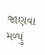જાણવા મળ્યું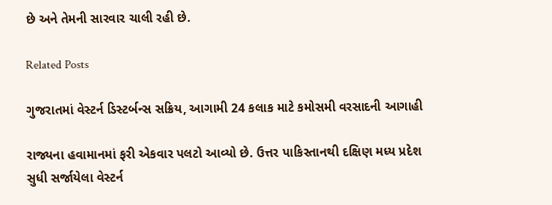છે અને તેમની સારવાર ચાલી રહી છે.

Related Posts

ગુજરાતમાં વેસ્ટર્ન ડિસ્ટર્બન્સ સક્રિય, આગામી 24 કલાક માટે કમોસમી વરસાદની આગાહી

રાજ્યના હવામાનમાં ફરી એકવાર પલટો આવ્યો છે. ઉત્તર પાકિસ્તાનથી દક્ષિણ મધ્ય પ્રદેશ સુધી સર્જાયેલા વેસ્ટર્ન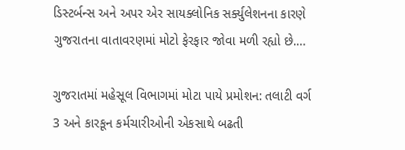ડિસ્ટર્બન્સ અને અપર એર સાયક્લોનિક સર્ક્યુલેશનના કારણે ગુજરાતના વાતાવરણમાં મોટો ફેરફાર જોવા મળી રહ્યો છે.…

ગુજરાતમાં મહેસૂલ વિભાગમાં મોટા પાયે પ્રમોશન: તલાટી વર્ગ 3 અને કારકૂન કર્મચારીઓની એકસાથે બઢતી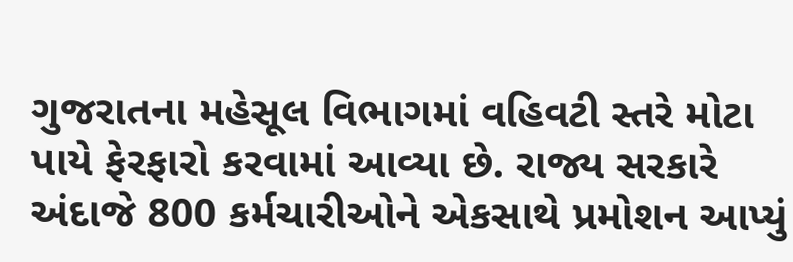ગુજરાતના મહેસૂલ વિભાગમાં વહિવટી સ્તરે મોટા પાયે ફેરફારો કરવામાં આવ્યા છે. રાજ્ય સરકારે અંદાજે 800 કર્મચારીઓને એકસાથે પ્રમોશન આપ્યું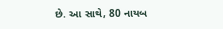છે. આ સાથે, 80 નાયબ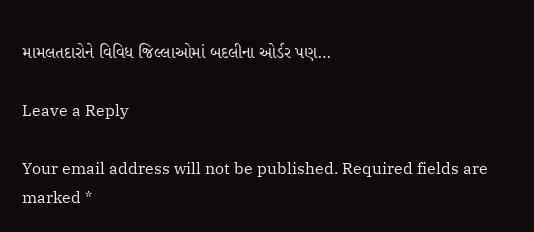મામલતદારોને વિવિધ જિલ્લાઓમાં બદલીના ઓર્ડર પણ…

Leave a Reply

Your email address will not be published. Required fields are marked *